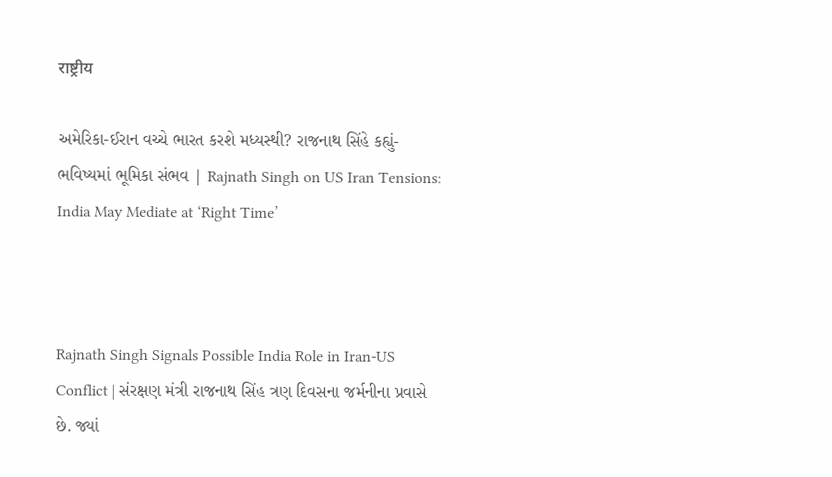राष्ट्रीय

અમેરિકા-ઈરાન વચ્ચે ભારત કરશે મધ્યસ્થી? રાજનાથ સિંહે કહ્યું- ભવિષ્યમાં ભૂમિકા સંભવ | Rajnath Singh on US Iran Tensions: India May Mediate at ‘Right Time’



Rajnath Singh Signals Possible India Role in Iran-US Conflict | સંરક્ષણ મંત્રી રાજનાથ સિંહ ત્રણ દિવસના જર્મનીના પ્રવાસે છે. જ્યાં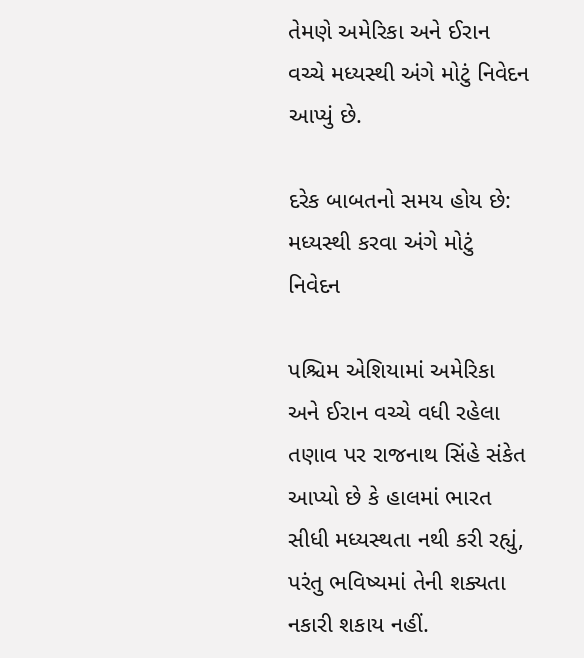તેમણે અમેરિકા અને ઈરાન વચ્ચે મધ્યસ્થી અંગે મોટું નિવેદન આપ્યું છે.

દરેક બાબતનો સમય હોય છે: મધ્યસ્થી કરવા અંગે મોટું નિવેદન

પશ્ચિમ એશિયામાં અમેરિકા અને ઈરાન વચ્ચે વધી રહેલા તણાવ પર રાજનાથ સિંહે સંકેત આપ્યો છે કે હાલમાં ભારત સીધી મધ્યસ્થતા નથી કરી રહ્યું, પરંતુ ભવિષ્યમાં તેની શક્યતા નકારી શકાય નહીં.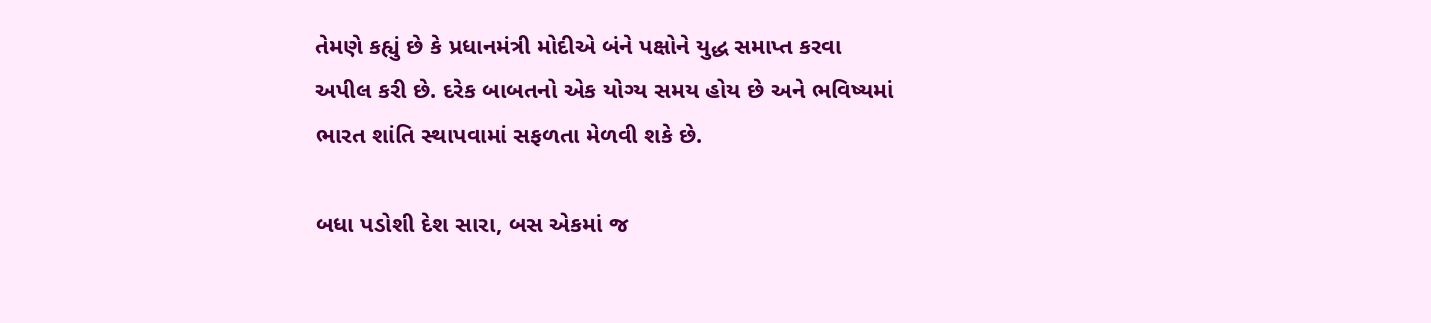તેમણે કહ્યું છે કે પ્રધાનમંત્રી મોદીએ બંને પક્ષોને યુદ્ધ સમાપ્ત કરવા અપીલ કરી છે. દરેક બાબતનો એક યોગ્ય સમય હોય છે અને ભવિષ્યમાં ભારત શાંતિ સ્થાપવામાં સફળતા મેળવી શકે છે.

બધા પડોશી દેશ સારા, બસ એકમાં જ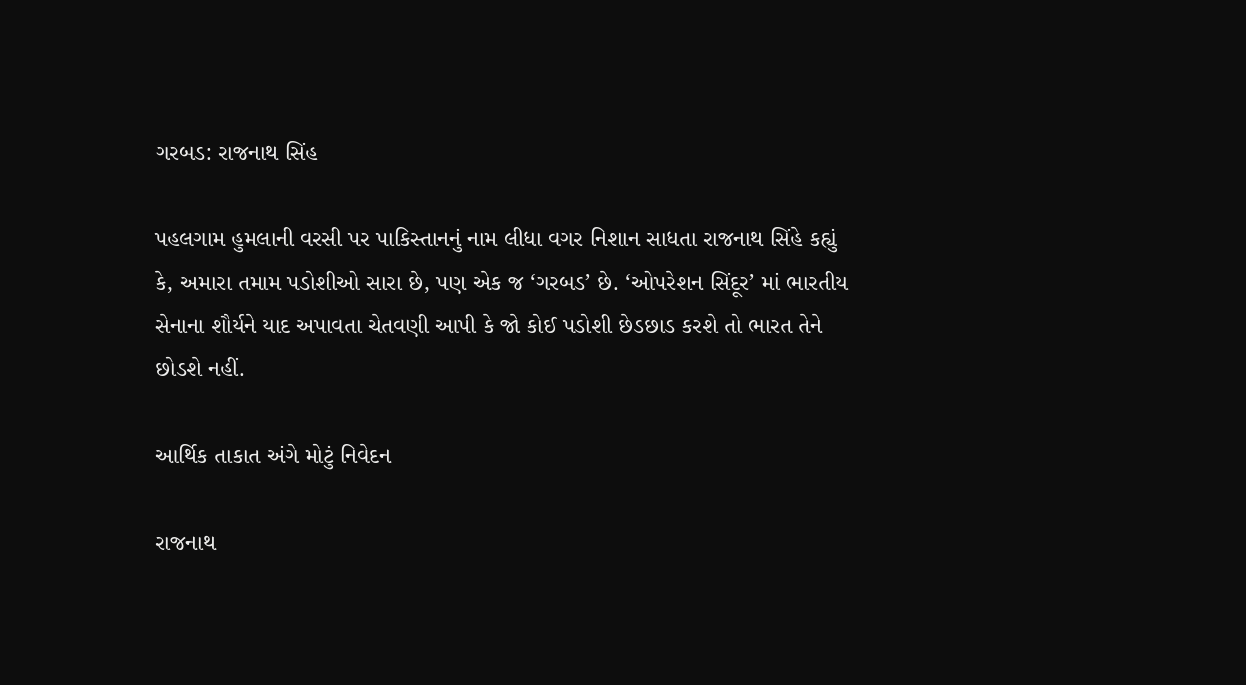ગરબડ: રાજનાથ સિંહ

પહલગામ હુમલાની વરસી પર પાકિસ્તાનનું નામ લીધા વગર નિશાન સાધતા રાજનાથ સિંહે કહ્યું કે, અમારા તમામ પડોશીઓ સારા છે, પણ એક જ ‘ગરબડ’ છે. ‘ઓપરેશન સિંદૂર’ માં ભારતીય સેનાના શૌર્યને યાદ અપાવતા ચેતવણી આપી કે જો કોઈ પડોશી છેડછાડ કરશે તો ભારત તેને છોડશે નહીં.

આર્થિક તાકાત અંગે મોટું નિવેદન

રાજનાથ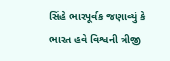સિંહે ભારપૂર્વક જણાવ્યું કે ભારત હવે વિશ્વની ત્રીજી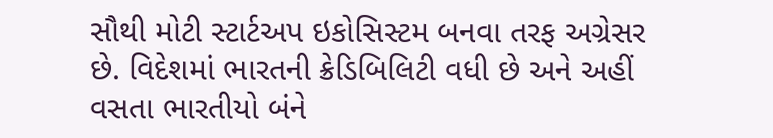સૌથી મોટી સ્ટાર્ટઅપ ઇકોસિસ્ટમ બનવા તરફ અગ્રેસર છે. વિદેશમાં ભારતની ક્રેડિબિલિટી વધી છે અને અહીં વસતા ભારતીયો બંને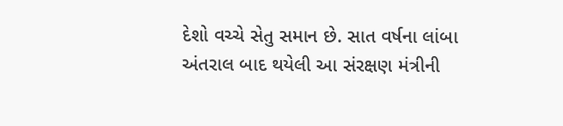દેશો વચ્ચે સેતુ સમાન છે. સાત વર્ષના લાંબા અંતરાલ બાદ થયેલી આ સંરક્ષણ મંત્રીની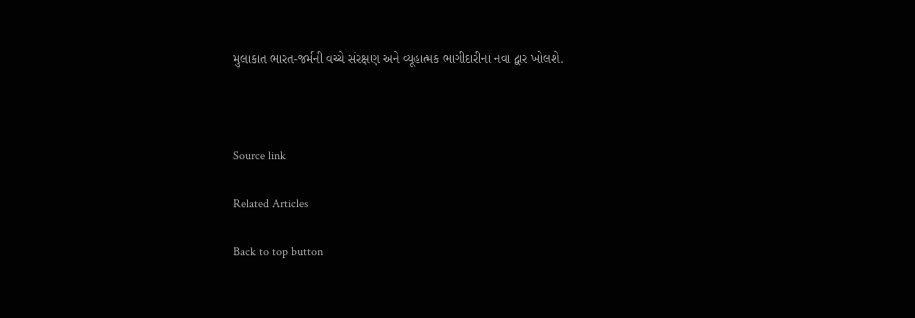મુલાકાત ભારત-જર્મની વચ્ચે સંરક્ષણ અને વ્યૂહાત્મક ભાગીદારીના નવા દ્વાર ખોલશે.



Source link

Related Articles

Back to top button